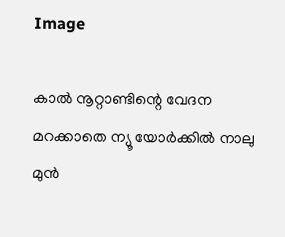Image

കാൽ നൂറ്റാണ്ടിന്റെ വേദന മറക്കാതെ ന്യൂ യോർക്കിൽ നാലു മുൻ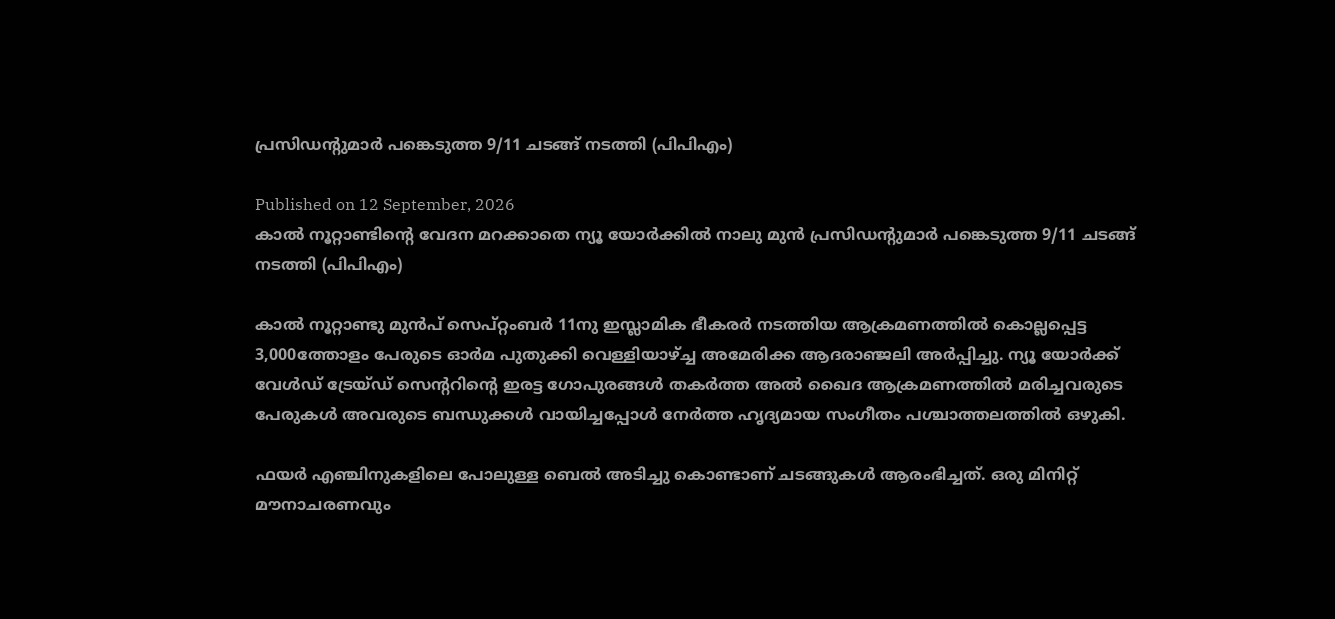പ്രസിഡന്റുമാർ പങ്കെടുത്ത 9/11 ചടങ്ങ് നടത്തി (പിപിഎം)

Published on 12 September, 2026
കാൽ നൂറ്റാണ്ടിന്റെ വേദന മറക്കാതെ ന്യൂ യോർക്കിൽ നാലു മുൻ പ്രസിഡന്റുമാർ പങ്കെടുത്ത 9/11 ചടങ്ങ് നടത്തി (പിപിഎം)

കാൽ നൂറ്റാണ്ടു മുൻപ് സെപ്റ്റംബർ 11നു ഇസ്ലാമിക ഭീകരർ നടത്തിയ ആക്രമണത്തിൽ കൊല്ലപ്പെട്ട 3,000ത്തോളം പേരുടെ ഓർമ പുതുക്കി വെള്ളിയാഴ്ച്ച അമേരിക്ക ആദരാഞ്ജലി അർപ്പിച്ചു. ന്യൂ യോർക്ക് വേൾഡ് ട്രേയ്ഡ് സെന്ററിന്റെ ഇരട്ട ഗോപുരങ്ങൾ തകർത്ത അൽ ഖൈദ ആക്രമണത്തിൽ മരിച്ചവരുടെ പേരുകൾ അവരുടെ ബന്ധുക്കൾ വായിച്ചപ്പോൾ നേർത്ത ഹൃദ്യമായ സംഗീതം പശ്ചാത്തലത്തിൽ ഒഴുകി.

ഫയർ എഞ്ചിനുകളിലെ പോലുള്ള ബെൽ അടിച്ചു കൊണ്ടാണ് ചടങ്ങുകൾ ആരംഭിച്ചത്. ഒരു മിനിറ്റ് മൗനാചരണവും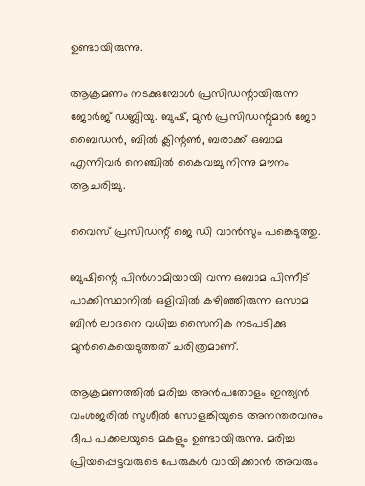ഉണ്ടായിരുന്നു.

ആക്രമണം നടക്കുമ്പോൾ പ്രസിഡന്റായിരുന്ന ജോർജ് ഡബ്ലിയു. ബുഷ്, മുൻ പ്രസിഡന്റുമാർ ജോ ബൈഡൻ, ബിൽ ക്ലിന്റൺ, ബരാക്ക് ഒബാമ എന്നിവർ നെഞ്ചിൽ കൈവച്ചു നിന്നു മൗനം ആചരിച്ചു.

വൈസ് പ്രസിഡന്റ് ജെ ഡി വാൻസും പങ്കെടുത്തു.

ബുഷിന്റെ പിൻഗാമിയായി വന്ന ഒബാമ പിന്നീട് പാക്കിസ്ഥാനിൽ ഒളിവിൽ കഴിഞ്ഞിരുന്ന ഒസാമ ബിൻ ലാദനെ വധിച്ച സൈനിക നടപടിക്കു മുൻകൈയെടുത്തത് ചരിത്രമാണ്.

ആക്രമണത്തിൽ മരിച്ച അൻപതോളം ഇന്ത്യൻ വംശജരിൽ സുശീൽ സോളങ്കിയുടെ അനന്തരവനും ദീപ പക്കലയുടെ മകളും ഉണ്ടായിരുന്നു. മരിച്ച പ്രിയപ്പെട്ടവരുടെ പേരുകൾ വായിക്കാൻ അവരും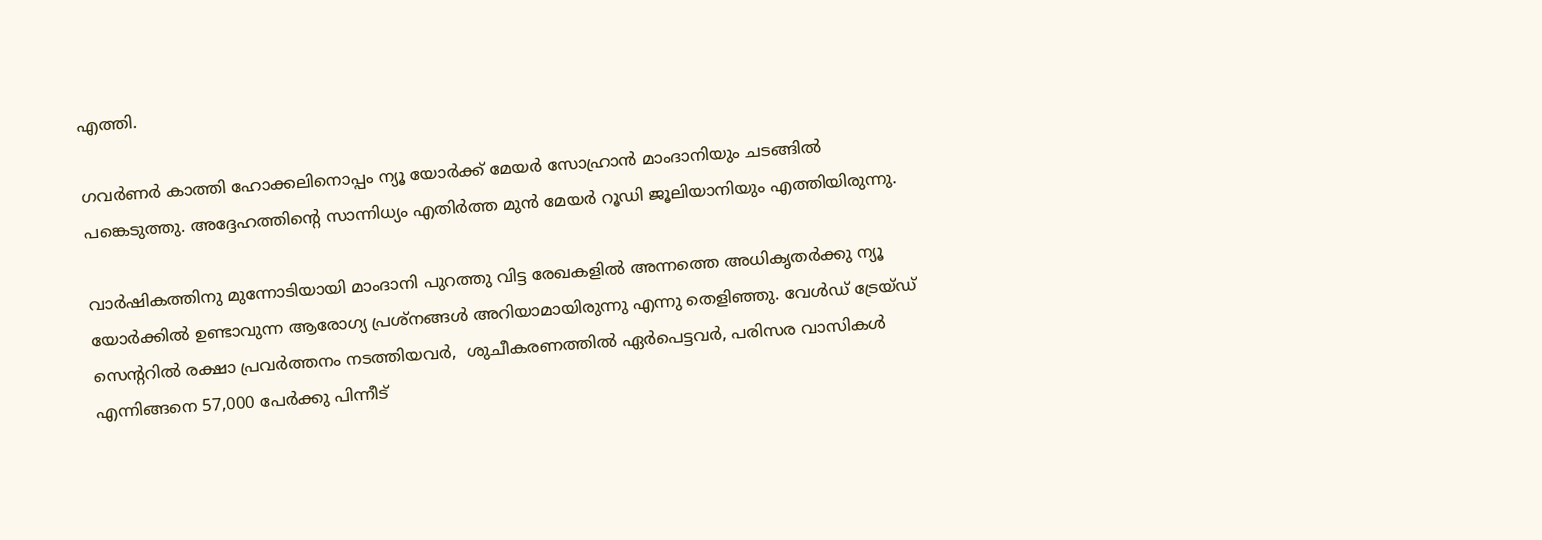എത്തി.

ഗവർണർ കാത്തി ഹോക്കലിനൊപ്പം ന്യൂ യോർക്ക് മേയർ സോഹ്രാൻ മാംദാനിയും ചടങ്ങിൽ പങ്കെടുത്തു. അദ്ദേഹത്തിന്റെ സാന്നിധ്യം എതിർത്ത മുൻ മേയർ റൂഡി ജൂലിയാനിയും എത്തിയിരുന്നു.

വാർഷികത്തിനു മുന്നോടിയായി മാംദാനി പുറത്തു വിട്ട രേഖകളിൽ അന്നത്തെ അധികൃതർക്കു ന്യൂ യോർക്കിൽ ഉണ്ടാവുന്ന ആരോഗ്യ പ്രശ്നങ്ങൾ അറിയാമായിരുന്നു എന്നു തെളിഞ്ഞു. വേൾഡ് ട്രേയ്ഡ് സെന്ററിൽ രക്ഷാ പ്രവർത്തനം നടത്തിയവർ,  ശുചീകരണത്തിൽ ഏർപെട്ടവർ, പരിസര വാസികൾ എന്നിങ്ങനെ 57,000 പേർക്കു പിന്നീട്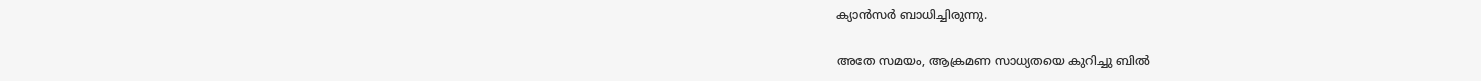ക്യാൻസർ ബാധിച്ചിരുന്നു.

അതേ സമയം, ആക്രമണ സാധ്യതയെ കുറിച്ചു ബിൽ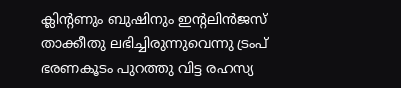ക്ലിന്റണും ബുഷിനും ഇന്റലിൻജസ് താക്കീതു ലഭിച്ചിരുന്നുവെന്നു ട്രംപ് ഭരണകൂടം പുറത്തു വിട്ട രഹസ്യ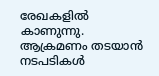രേഖകളിൽ കാണുന്നു. ആക്രമണം തടയാൻ നടപടികൾ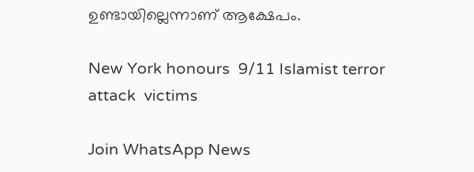ഉണ്ടായില്ലെന്നാണ് ആക്ഷേപം.

New York honours  9/11 Islamist terror attack  victims

Join WhatsApp News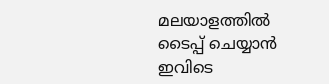മലയാളത്തില്‍ ടൈപ്പ് ചെയ്യാന്‍ ഇവിടെ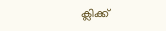ക്ലിക്ക്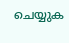ചെയ്യുക